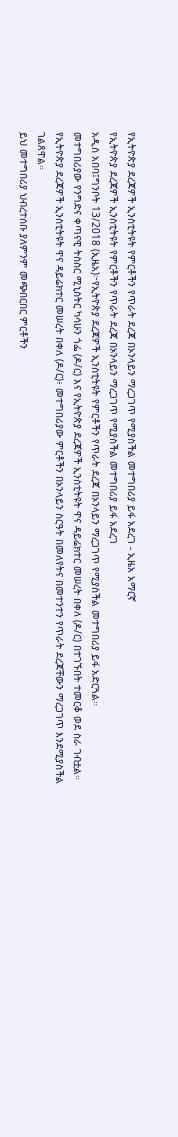የኢትዮጵያ ደረጃዎች ኢንስቲትዩት የምርቶችን የጥራት ደረጃ በኦንላይን ማረጋገጥ የሚያስችል መተግበሪያ ይፋ አደረገ - ኢዜአ አማርኛ
የኢትዮጵያ ደረጃዎች ኢንስቲትዩት የምርቶችን የጥራት ደረጃ በኦንላይን ማረጋገጥ የሚያስችል መተግበሪያ ይፋ አደረገ
አዲስ አበባ፤ግንቦት 13/2018 (ኢዜአ)፦የኢትዮጵያ ደረጃዎች ኢንስቲትዩት የምርቶችን የጥራት ደረጃ በኦንላይን ማረጋገጥ የሚያስችል መተግበሪያ ይፋ አድርጓል።
መተግበሪያው የንግድና ቀጣናዊ ትስስር ሚኒስትር ካሳሁን ጎፌ (ዶ/ር) እና የኢትዮጵያ ደረጃዎች ኢንስቲትዩት ዋና ዳይሬክተር መሠረት በቀለ (ዶ/ር) በተገኙበት ተመርቆ ወደ ስራ ገብቷል።
የኢትዮጵያ ደረጃዎች ኢንስቲትዩት ዋና ዳይሬክተር መሠረት በቀለ (ዶ/ር)፥ መተግበሪያው ምርቶችን በኦንላይን ስርዓት በመለየትና በመተንተን የጥራት ደረጃቸውን ማረጋገጥ እንደሚያስችል ገልጸዋል።
ይህ መተግበሪያ ህብረተሰቡ ያለምንም መጭበርበር ምርቶችን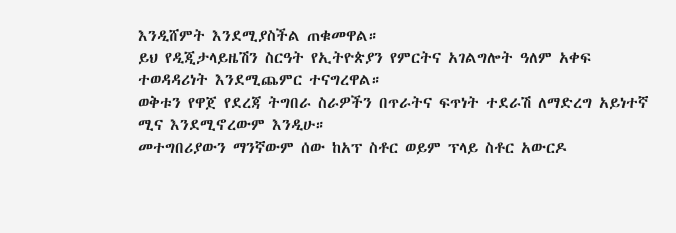እንዲሸምት እንደሚያስችል ጠቁመዋል።
ይህ የዲጂታላይዜሽን ስርዓት የኢትዮጵያን የምርትና አገልግሎት ዓለም አቀፍ ተወዳዳሪነት እንደሚጨምር ተናግረዋል።
ወቅቱን የዋጀ የደረጃ ትግበራ ስራዎችን በጥራትና ፍጥነት ተደራሽ ለማድረግ አይነተኛ ሚና እንደሚኖረውም እንዲሁ።
መተግበሪያውን ማንኛውም ሰው ከአፕ ስቶር ወይም ፕላይ ስቶር አውርዶ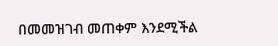በመመዝገብ መጠቀም እንደሚችል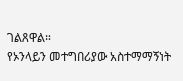ገልጸዋል።
የኦንላይን መተግበሪያው አስተማማኝነት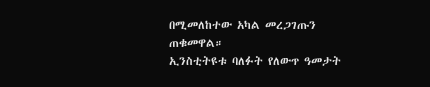በሚመለከተው አካል መረጋገጡን ጠቁመዋል።
ኢንስቲትዩቱ ባለፉት የለውጥ ዓመታት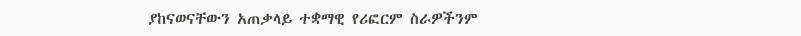ያከናወናቸውን አጠቃላይ ተቋማዊ የሪፎርም ስራዎችንም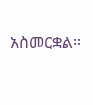አስመርቋል።